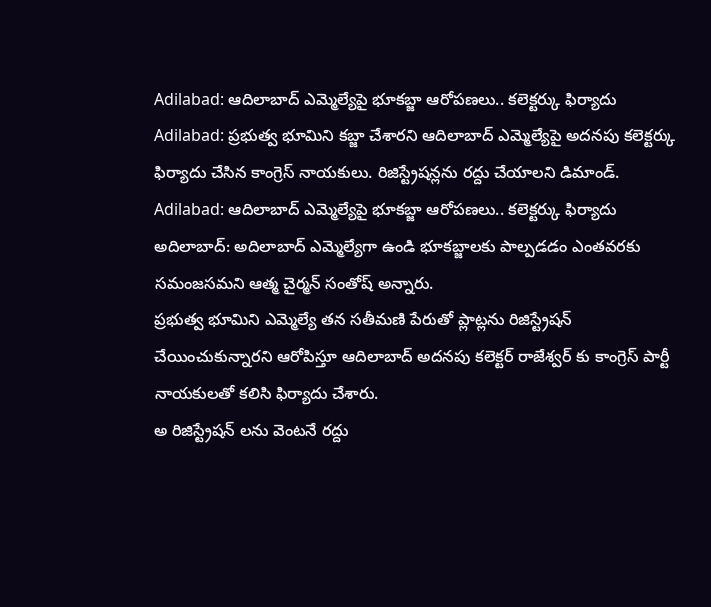Adilabad: ఆదిలాబాద్ ఎమ్మెల్యేపై భూకబ్జా ఆరోపణలు.. కలెక్టర్కు ఫిర్యాదు
Adilabad: ప్రభుత్వ భూమిని కబ్జా చేశారని ఆదిలాబాద్ ఎమ్మెల్యేపై అదనపు కలెక్టర్కు ఫిర్యాదు చేసిన కాంగ్రెస్ నాయకులు. రిజిస్ట్రేషన్లను రద్దు చేయాలని డిమాండ్.
Adilabad: ఆదిలాబాద్ ఎమ్మెల్యేపై భూకబ్జా ఆరోపణలు.. కలెక్టర్కు ఫిర్యాదు
అదిలాబాద్: అదిలాబాద్ ఎమ్మెల్యేగా ఉండి భూకబ్జాలకు పాల్పడడం ఎంతవరకు సమంజసమని ఆత్మ చైర్మన్ సంతోష్ అన్నారు.
ప్రభుత్వ భూమిని ఎమ్మెల్యే తన సతీమణి పేరుతో ప్లాట్లను రిజిస్ట్రేషన్ చేయించుకున్నారని ఆరోపిస్తూ ఆదిలాబాద్ అదనపు కలెక్టర్ రాజేశ్వర్ కు కాంగ్రెస్ పార్టీ నాయకులతో కలిసి ఫిర్యాదు చేశారు.
అ రిజిస్ట్రేషన్ లను వెంటనే రద్దు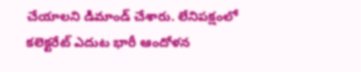చేయాలని డిమాండ్ చేశారు. లేనిపక్షంలో కలెక్టరేట్ ఎదుట భారీ ఆందోళన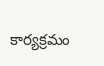కార్యక్రమం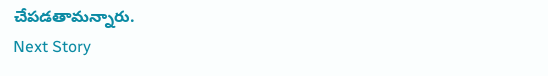చేపడతామన్నారు.
Next Story